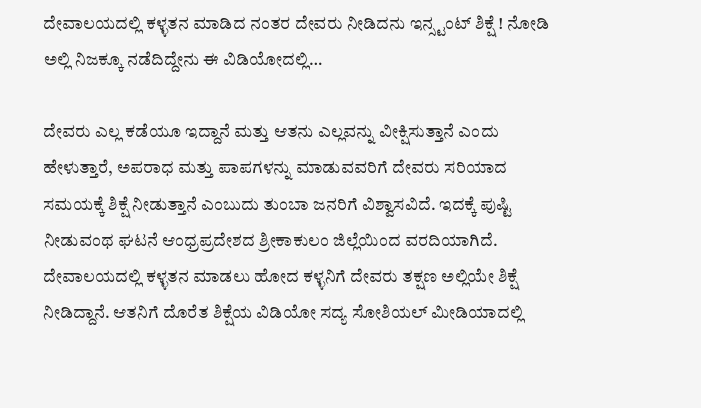ದೇವಾಲಯದಲ್ಲಿ ಕಳ್ಳತನ ಮಾಡಿದ ನಂತರ ದೇವರು ನೀಡಿದನು ಇನ್ಸ್ಟಂಟ್ ಶಿಕ್ಷೆ ! ನೋಡಿ ಅಲ್ಲಿ ನಿಜಕ್ಕೂ ನಡೆದಿದ್ದೇನು ಈ ವಿಡಿಯೋದಲ್ಲಿ…

ದೇವರು ಎಲ್ಲ ಕಡೆಯೂ ಇದ್ದಾನೆ ಮತ್ತು ಆತನು ಎಲ್ಲವನ್ನು ವೀಕ್ಷಿಸುತ್ತಾನೆ ಎಂದು ಹೇಳುತ್ತಾರೆ, ಅಪರಾಧ ಮತ್ತು ಪಾಪಗಳನ್ನು ಮಾಡುವವರಿಗೆ ದೇವರು ಸರಿಯಾದ ಸಮಯಕ್ಕೆ ಶಿಕ್ಷೆ ನೀಡುತ್ತಾನೆ ಎಂಬುದು ತುಂಬಾ ಜನರಿಗೆ ವಿಶ್ವಾಸವಿದೆ. ಇದಕ್ಕೆ ಪುಷ್ಟಿ ನೀಡುವಂಥ ಘಟನೆ ಆಂಧ್ರಪ್ರದೇಶದ ಶ್ರೀಕಾಕುಲಂ ಜಿಲ್ಲೆಯಿಂದ ವರದಿಯಾಗಿದೆ. ದೇವಾಲಯದಲ್ಲಿ ಕಳ್ಳತನ ಮಾಡಲು ಹೋದ ಕಳ್ಳನಿಗೆ ದೇವರು ತಕ್ಷಣ ಅಲ್ಲಿಯೇ ಶಿಕ್ಷೆ ನೀಡಿದ್ದಾನೆ. ಆತನಿಗೆ ದೊರೆತ ಶಿಕ್ಷೆಯ ವಿಡಿಯೋ ಸದ್ಯ ಸೋಶಿಯಲ್ ಮೀಡಿಯಾದಲ್ಲಿ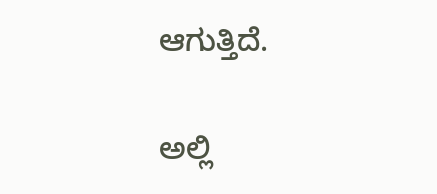ಆಗುತ್ತಿದೆ.

ಅಲ್ಲಿ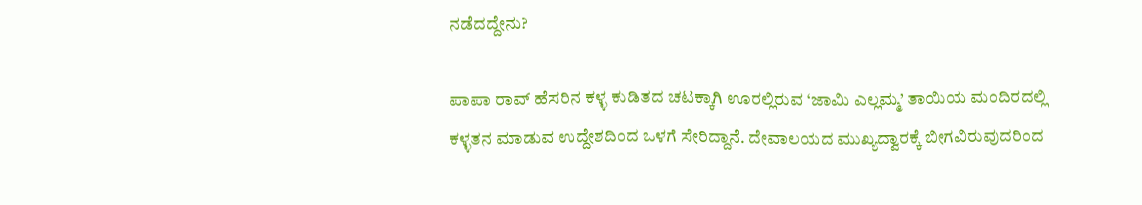ನಡೆದದ್ದೇನು?

ಪಾಪಾ ರಾವ್ ಹೆಸರಿನ ಕಳ್ಳ ಕುಡಿತದ ಚಟಕ್ಕಾಗಿ ಊರಲ್ಲಿರುವ ‘ಜಾಮಿ ಎಲ್ಲಮ್ಮ’ ತಾಯಿಯ ಮಂದಿರದಲ್ಲಿ ಕಳ್ಳತನ ಮಾಡುವ ಉದ್ದೇಶದಿಂದ ಒಳಗೆ ಸೇರಿದ್ದಾನೆ. ದೇವಾಲಯದ ಮುಖ್ಯದ್ವಾರಕ್ಕೆ ಬೀಗವಿರುವುದರಿಂದ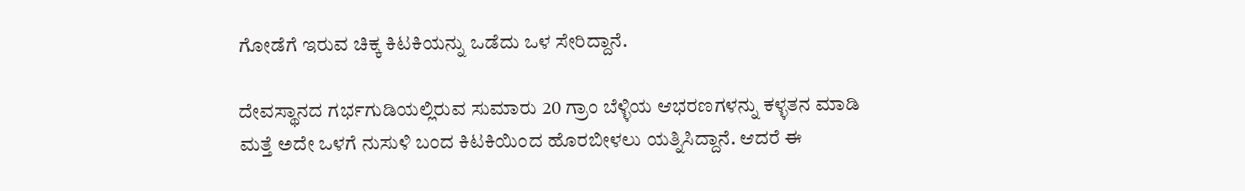ಗೋಡೆಗೆ ಇರುವ ಚಿಕ್ಕ ಕಿಟಕಿಯನ್ನು ಒಡೆದು ಒಳ ಸೇರಿದ್ದಾನೆ.

ದೇವಸ್ಥಾನದ ಗರ್ಭಗುಡಿಯಲ್ಲಿರುವ ಸುಮಾರು 20 ಗ್ರಾಂ ಬೆಳ್ಳಿಯ ಆಭರಣಗಳನ್ನು ಕಳ್ಳತನ ಮಾಡಿ ಮತ್ತೆ ಅದೇ ಒಳಗೆ ನುಸುಳಿ ಬಂದ ಕಿಟಕಿಯಿಂದ ಹೊರಬೀಳಲು ಯತ್ನಿಸಿದ್ದಾನೆ. ಆದರೆ ಈ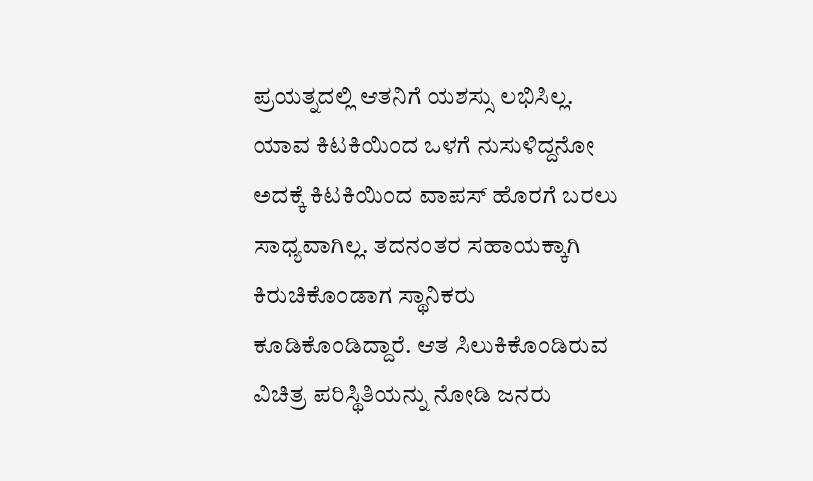ಪ್ರಯತ್ನದಲ್ಲಿ ಆತನಿಗೆ ಯಶಸ್ಸು ಲಭಿಸಿಲ್ಲ. ಯಾವ ಕಿಟಕಿಯಿಂದ ಒಳಗೆ ನುಸುಳಿದ್ದನೋ ಅದಕ್ಕೆ ಕಿಟಕಿಯಿಂದ ವಾಪಸ್ ಹೊರಗೆ ಬರಲು ಸಾಧ್ಯವಾಗಿಲ್ಲ. ತದನಂತರ ಸಹಾಯಕ್ಕಾಗಿ ಕಿರುಚಿಕೊಂಡಾಗ ಸ್ಥಾನಿಕರು ಕೂಡಿಕೊಂಡಿದ್ದಾರೆ. ಆತ ಸಿಲುಕಿಕೊಂಡಿರುವ ವಿಚಿತ್ರ ಪರಿಸ್ಥಿತಿಯನ್ನು ನೋಡಿ ಜನರು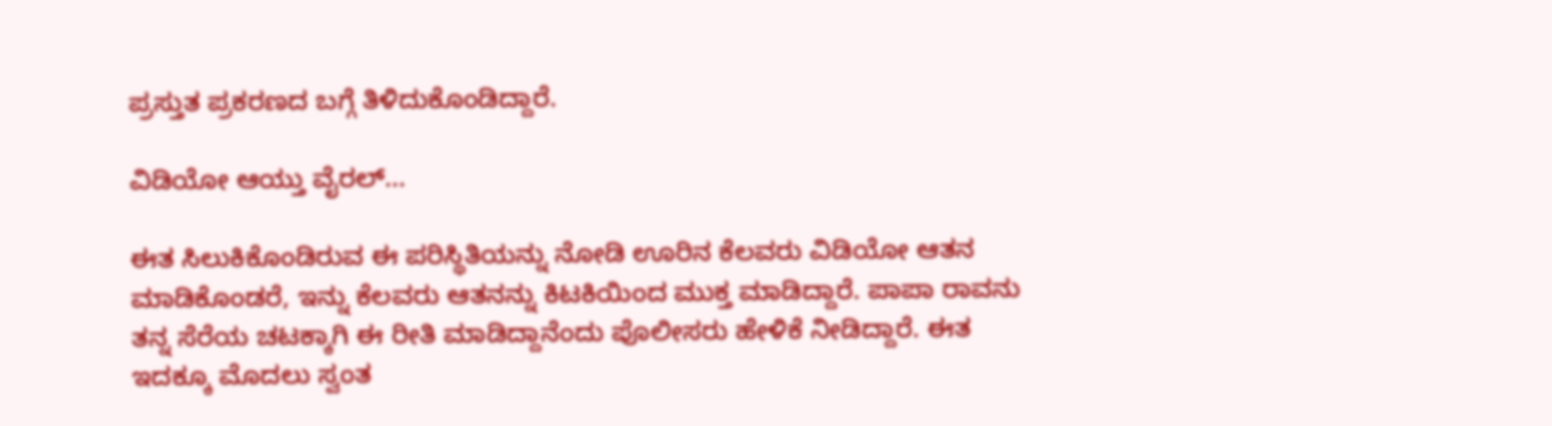ಪ್ರಸ್ತುತ ಪ್ರಕರಣದ ಬಗ್ಗೆ ತಿಳಿದುಕೊಂಡಿದ್ದಾರೆ.

ವಿಡಿಯೋ ಆಯ್ತು ವೈರಲ್…

ಈತ ಸಿಲುಕಿಕೊಂಡಿರುವ ಈ ಪರಿಸ್ಥಿತಿಯನ್ನು ನೋಡಿ ಊರಿನ ಕೆಲವರು ವಿಡಿಯೋ ಆತನ ಮಾಡಿಕೊಂಡರೆ, ಇನ್ನು ಕೆಲವರು ಆತನನ್ನು ಕಿಟಕಿಯಿಂದ ಮುಕ್ತ ಮಾಡಿದ್ದಾರೆ. ಪಾಪಾ ರಾವನು ತನ್ನ ಸೆರೆಯ ಚಟಕ್ಕಾಗಿ ಈ ರೀತಿ ಮಾಡಿದ್ದಾನೆಂದು ಪೊಲೀಸರು ಹೇಳಿಕೆ ನೀಡಿದ್ದಾರೆ. ಈತ ಇದಕ್ಕೂ ಮೊದಲು ಸ್ವಂತ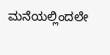ಮನೆಯಲ್ಲಿಂದಲೇ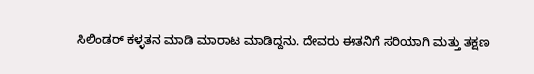ಸಿಲಿಂಡರ್ ಕಳ್ಳತನ ಮಾಡಿ ಮಾರಾಟ ಮಾಡಿದ್ದನು. ದೇವರು ಈತನಿಗೆ ಸರಿಯಾಗಿ ಮತ್ತು ತಕ್ಷಣ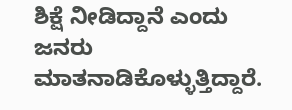ಶಿಕ್ಷೆ ನೀಡಿದ್ದಾನೆ ಎಂದು ಜನರು ಮಾತನಾಡಿಕೊಳ್ಳುತ್ತಿದ್ದಾರೆ.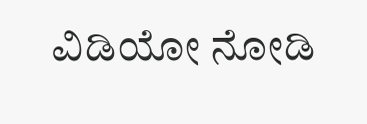ವಿಡಿಯೋ ನೋಡಿ